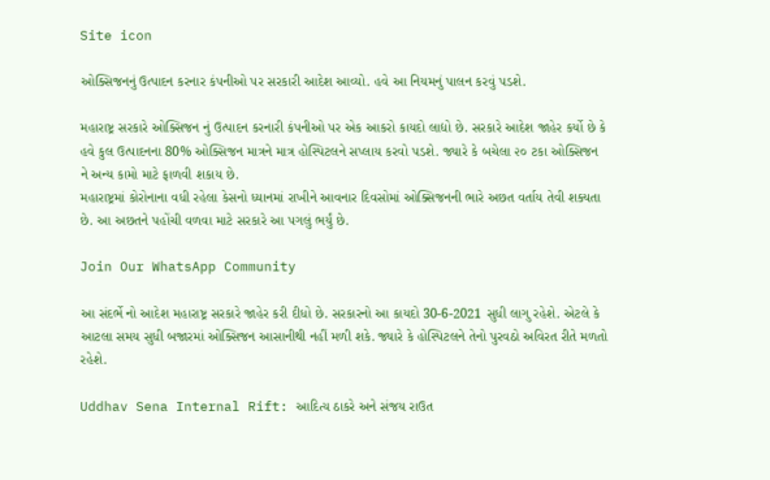Site icon

ઓક્સિજનનું ઉત્પાદન કરનાર કંપનીઓ પર સરકારી આદેશ આવ્યો. હવે આ નિયમનું પાલન કરવું પડશે.

મહારાષ્ટ્ર સરકારે ઓક્સિજન નું ઉત્પાદન કરનારી કંપનીઓ પર એક આકરો કાયદો લાદ્યો છે. સરકારે આદેશ જાહેર કર્યો છે કે હવે કુલ ઉત્પાદનના 80% ઓક્સિજન માત્રને માત્ર હોસ્પિટલને સપ્લાય કરવો પડશે. જ્યારે કે બચેલા ૨૦ ટકા ઓક્સિજન ને અન્ય કામો માટે ફાળવી શકાય છે.
મહારાષ્ટ્રમાં કોરોનાના વધી રહેલા કેસનો ધ્યાનમાં રાખીને આવનાર દિવસોમાં ઓક્સિજનની ભારે અછત વર્તાય તેવી શક્યતા છે. આ અછતને પહોંચી વળવા માટે સરકારે આ પગલું ભર્યું છે.

Join Our WhatsApp Community

આ સંદર્ભે નો આદેશ મહારાષ્ટ્ર સરકારે જાહેર કરી દીધો છે. સરકારનો આ કાયદો 30-6-2021 સુધી લાગુ રહેશે. એટલે કે આટલા સમય સુધી બજારમાં ઓક્સિજન આસાનીથી નહીં મળી શકે. જ્યારે કે હોસ્પિટલને તેનો પુરવઠો અવિરત રીતે મળતો રહેશે.

Uddhav Sena Internal Rift: આદિત્ય ઠાકરે અને સંજય રાઉત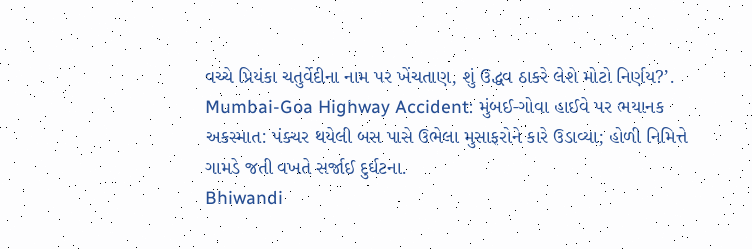વચ્ચે પ્રિયંકા ચતુર્વેદીના નામ પર ખેંચતાણ, શું ઉદ્ધવ ઠાકરે લેશે મોટો નિર્ણય?’.
Mumbai-Goa Highway Accident: મુંબઈ-ગોવા હાઈવે પર ભયાનક અકસ્માત: પંક્ચર થયેલી બસ પાસે ઉભેલા મુસાફરોને કારે ઉડાવ્યા; હોળી નિમિત્તે ગામડે જતી વખતે સર્જાઈ દુર્ઘટના.
Bhiwandi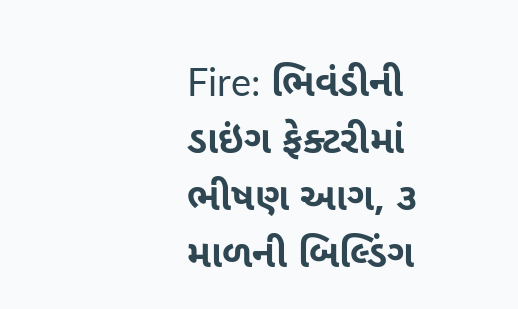Fire: ભિવંડીની ડાઇંગ ફેક્ટરીમાં ભીષણ આગ, ૩ માળની બિલ્ડિંગ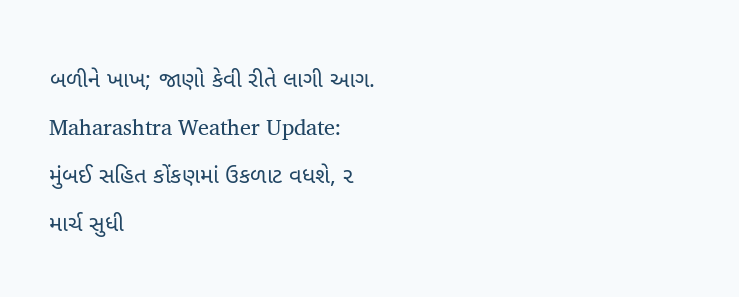બળીને ખાખ; જાણો કેવી રીતે લાગી આગ.
Maharashtra Weather Update: મુંબઈ સહિત કોંકણમાં ઉકળાટ વધશે, ૨ માર્ચ સુધી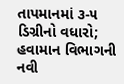તાપમાનમાં ૩-૫ ડિગ્રીનો વધારો; હવામાન વિભાગની નવી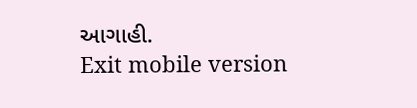આગાહી.
Exit mobile version